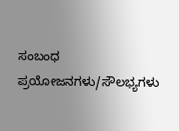ಸಂಬಂಧ ಪ್ರಯೋಜನಗಳು/ಸೌಲಭ್ಯಗಳು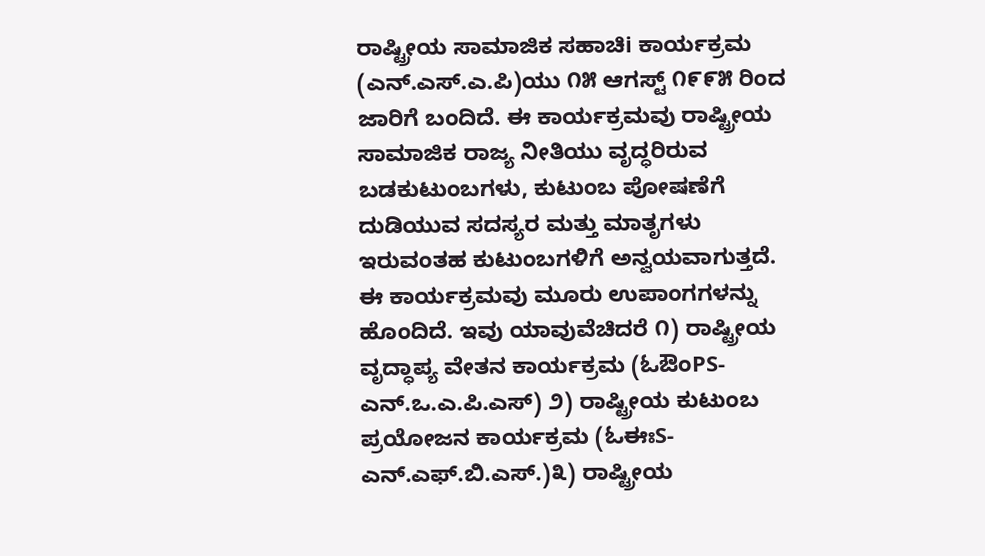ರಾಷ್ಟ್ರೀಯ ಸಾಮಾಜಿಕ ಸಹಾಚಿi ಕಾರ್ಯಕ್ರಮ (ಎನ್.ಎಸ್.ಎ.ಪಿ)ಯು ೧೫ ಆಗಸ್ಟ್ ೧೯೯೫ ರಿಂದ ಜಾರಿಗೆ ಬಂದಿದೆ. ಈ ಕಾರ್ಯಕ್ರಮವು ರಾಷ್ಟ್ರೀಯ ಸಾಮಾಜಿಕ ರಾಜ್ಯ ನೀತಿಯು ವೃದ್ಧರಿರುವ ಬಡಕುಟುಂಬಗಳು, ಕುಟುಂಬ ಪೋಷಣೆಗೆ ದುಡಿಯುವ ಸದಸ್ಯರ ಮತ್ತು ಮಾತೃಗಳು ಇರುವಂತಹ ಕುಟುಂಬಗಳಿಗೆ ಅನ್ವಯವಾಗುತ್ತದೆ. ಈ ಕಾರ್ಯಕ್ರಮವು ಮೂರು ಉಪಾಂಗಗಳನ್ನು ಹೊಂದಿದೆ. ಇವು ಯಾವುವೆಚಿದರೆ ೧) ರಾಷ್ಟ್ರೀಯ ವೃದ್ಧಾಪ್ಯ ವೇತನ ಕಾರ್ಯಕ್ರಮ (ಓಔಂPS-ಎನ್.ಒ.ಎ.ಪಿ.ಎಸ್) ೨) ರಾಷ್ಟ್ರೀಯ ಕುಟುಂಬ ಪ್ರಯೋಜನ ಕಾರ್ಯಕ್ರಮ (ಓಈಃS-ಎನ್.ಎಫ್.ಬಿ.ಎಸ್.)೩) ರಾಷ್ಟ್ರೀಯ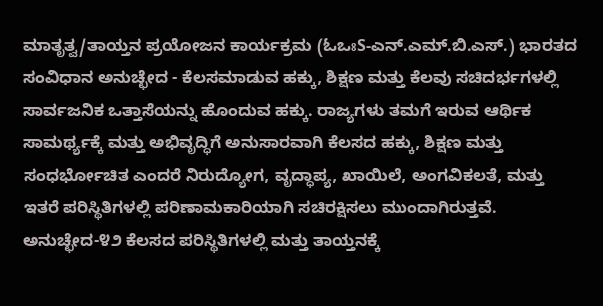ಮಾತೃತ್ವ/ತಾಯ್ತನ ಪ್ರಯೋಜನ ಕಾರ್ಯಕ್ರಮ (ಓಒಃS-ಎನ್.ಎಮ್.ಬಿ.ಎಸ್.) ಭಾರತದ ಸಂವಿಧಾನ ಅನುಚ್ಛೇದ - ಕೆಲಸಮಾಡುವ ಹಕ್ಕು, ಶಿಕ್ಷಣ ಮತ್ತು ಕೆಲವು ಸಚಿದರ್ಭಗಳಲ್ಲಿ ಸಾರ್ವಜನಿಕ ಒತ್ತಾಸೆಯನ್ನು ಹೊಂದುವ ಹಕ್ಕು. ರಾಜ್ಯಗಳು ತಮಗೆ ಇರುವ ಆರ್ಥಿಕ ಸಾಮರ್ಥ್ಯಕ್ಕೆ ಮತ್ತು ಅಭಿವೃದ್ಧಿಗೆ ಅನುಸಾರವಾಗಿ ಕೆಲಸದ ಹಕ್ಕು, ಶಿಕ್ಷಣ ಮತ್ತು ಸಂಧರ್ಭೋಚಿತ ಎಂದರೆ ನಿರುದ್ಯೋಗ, ವೃದ್ಧಾಪ್ಯ, ಖಾಯಿಲೆ, ಅಂಗವಿಕಲತೆ, ಮತ್ತು ಇತರೆ ಪರಿಸ್ಥಿತಿಗಳಲ್ಲಿ ಪರಿಣಾಮಕಾರಿಯಾಗಿ ಸಚಿರಕ್ಷಿಸಲು ಮುಂದಾಗಿರುತ್ತವೆ. ಅನುಚ್ಛೇದ-೪೨ ಕೆಲಸದ ಪರಿಸ್ಥಿತಿಗಳಲ್ಲಿ ಮತ್ತು ತಾಯ್ತನಕ್ಕೆ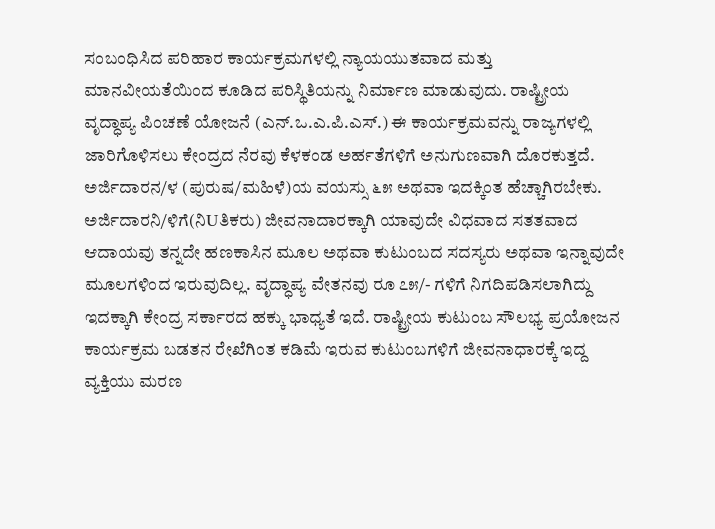ಸಂಬಂಧಿಸಿದ ಪರಿಹಾರ ಕಾರ್ಯಕ್ರಮಗಳಲ್ಲಿ ನ್ಯಾಯಯುತವಾದ ಮತ್ತು ಮಾನವೀಯತೆಯಿಂದ ಕೂಡಿದ ಪರಿಸ್ಥಿತಿಯನ್ನು ನಿರ್ಮಾಣ ಮಾಡುವುದು. ರಾಷ್ಟ್ರೀಯ ವೃದ್ಧಾಪ್ಯ ಪಿಂಚಣೆ ಯೋಜನೆ (ಎನ್.ಒ.ಎ.ಪಿ.ಎಸ್.) ಈ ಕಾರ್ಯಕ್ರಮವನ್ನು ರಾಜ್ಯಗಳಲ್ಲಿ ಜಾರಿಗೊಳಿಸಲು ಕೇಂದ್ರದ ನೆರವು ಕೆಳಕಂಡ ಅರ್ಹತೆಗಳಿಗೆ ಅನುಗುಣವಾಗಿ ದೊರಕುತ್ತದೆ. ಅರ್ಜಿದಾರನ/ಳ (ಪುರುಷ/ಮಹಿಳೆ)ಯ ವಯಸ್ಸು ೬೫ ಅಥವಾ ಇದಕ್ಕಿಂತ ಹೆಚ್ಚಾಗಿರಬೇಕು. ಅರ್ಜಿದಾರನಿ/ಳಿಗೆ(ನಿUತಿಕರು) ಜೀವನಾದಾರಕ್ಕಾಗಿ ಯಾವುದೇ ವಿಧವಾದ ಸತತವಾದ ಆದಾಯವು ತನ್ನದೇ ಹಣಕಾಸಿನ ಮೂಲ ಅಥವಾ ಕುಟುಂಬದ ಸದಸ್ಯರು ಅಥವಾ ಇನ್ನಾವುದೇ ಮೂಲಗಳಿಂದ ಇರುವುದಿಲ್ಲ. ವೃದ್ಧಾಪ್ಯ ವೇತನವು ರೂ ೭೫/- ಗಳಿಗೆ ನಿಗದಿಪಡಿಸಲಾಗಿದ್ದು ಇದಕ್ಕಾಗಿ ಕೇಂದ್ರ ಸರ್ಕಾರದ ಹಕ್ಕು ಭಾಧ್ಯತೆ ಇದೆ. ರಾಷ್ಟ್ರೀಯ ಕುಟುಂಬ ಸೌಲಭ್ಯ ಪ್ರಯೋಜನ ಕಾರ್ಯಕ್ರಮ ಬಡತನ ರೇಖೆಗಿಂತ ಕಡಿಮೆ ಇರುವ ಕುಟುಂಬಗಳಿಗೆ ಜೀವನಾಧಾರಕ್ಕೆ ಇದ್ದ ವ್ಯಕ್ತಿಯು ಮರಣ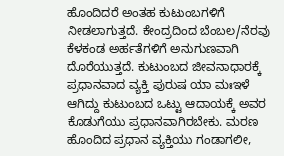ಹೊಂದಿದರೆ ಅಂತಹ ಕುಟುಂಬಗಳಿಗೆ ನೀಡಲಾಗುತ್ತದೆ. ಕೇಂದ್ರದಿಂದ ಬೆಂಬಲ/ನೆರವು ಕೆಳಕಂಡ ಅರ್ಹತೆಗಳಿಗೆ ಅನುಗುಣವಾಗಿ ದೊರೆಯುತ್ತದೆ. ಕುಟುಂಬದ ಜೀವನಾಧಾರಕ್ಕೆ ಪ್ರಧಾನವಾದ ವ್ಯಕ್ತಿ ಪುರುಷ ಯಾ ಮಃಇಳೆ ಆಗಿದ್ದು ಕುಟುಂಬದ ಒಟ್ಟು ಆದಾಯಕ್ಕೆ ಅವರ ಕೊಡುಗೆಯು ಪ್ರಧಾನವಾಗಿರಬೇಕು. ಮರಣ ಹೊಂದಿದ ಪ್ರಧಾನ ವ್ಯಕ್ತಿಯು ಗಂಡಾಗಲೀ,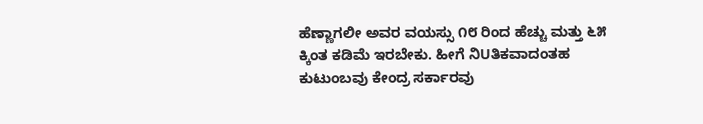ಹೆಣ್ಣಾಗಲೀ ಅವರ ವಯಸ್ಸು ೧೮ ರಿಂದ ಹೆಚ್ಚು ಮತ್ತು ೬೫ ಕ್ಕಿಂತ ಕಡಿಮೆ ಇರಬೇಕು. ಹೀಗೆ ನಿUತಿಕವಾದಂತಹ ಕುಟುಂಬವು ಕೇಂದ್ರ ಸರ್ಕಾರವು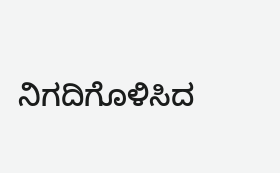ನಿಗದಿಗೊಳಿಸಿದ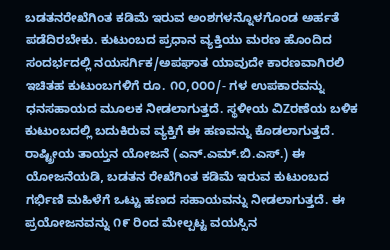ಬಡತನರೇಖೆಗಿಂತ ಕಡಿಮೆ ಇರುವ ಅಂಶಗಳನ್ನೊಳಗೊಂಡ ಅರ್ಹತೆ ಪಡೆದಿರಬೇಕು. ಕುಟುಂಬದ ಪ್ರಧಾನ ವ್ಯಕ್ತಿಯು ಮರಣ ಹೊಂದಿದ ಸಂದರ್ಭದಲ್ಲಿ ನಯಸರ್ಗಿಕ/ಅಪಘಾತ ಯಾವುದೇ ಕಾರಣವಾಗಿರಲಿ ಇಚಿತಹ ಕುಟುಂಬಗಳಿಗೆ ರೂ. ೧೦,೦೦೦/- ಗಳ ಉಪಕಾರವನ್ನು ಧನಸಹಾಯದ ಮೂಲಕ ನೀಡಲಾಗುತ್ತದೆ. ಸ್ಥಳೀಯ ವಿZರಣೆಯ ಬಳಿಕ ಕುಟುಂಬದಲ್ಲಿ ಬದುಕಿರುವ ವ್ಯಕ್ತಿಗೆ ಈ ಹಣವನ್ನು ಕೊಡಲಾಗುತ್ತದೆ. ರಾಷ್ಟ್ರೀಯ ತಾಯ್ತನ ಯೋಜನೆ (ಎನ್.ಎಮ್.ಬಿ.ಎಸ್.) ಈ ಯೋಜನೆಯಡಿ, ಬಡತನ ರೇಖೆಗಿಂತ ಕಡಿಮೆ ಇರುವ ಕುಟುಂಬದ ಗರ್ಭಿಣಿ ಮಹಿಳೆಗೆ ಒಟ್ಟು ಹಣದ ಸಹಾಯವನ್ನು ನೀಡಲಾಗುತ್ತದೆ. ಈ ಪ್ರಯೋಜನವನ್ನು ೧೯ ರಿಂದ ಮೇಲ್ಪಟ್ಟ ವಯಸ್ಸಿನ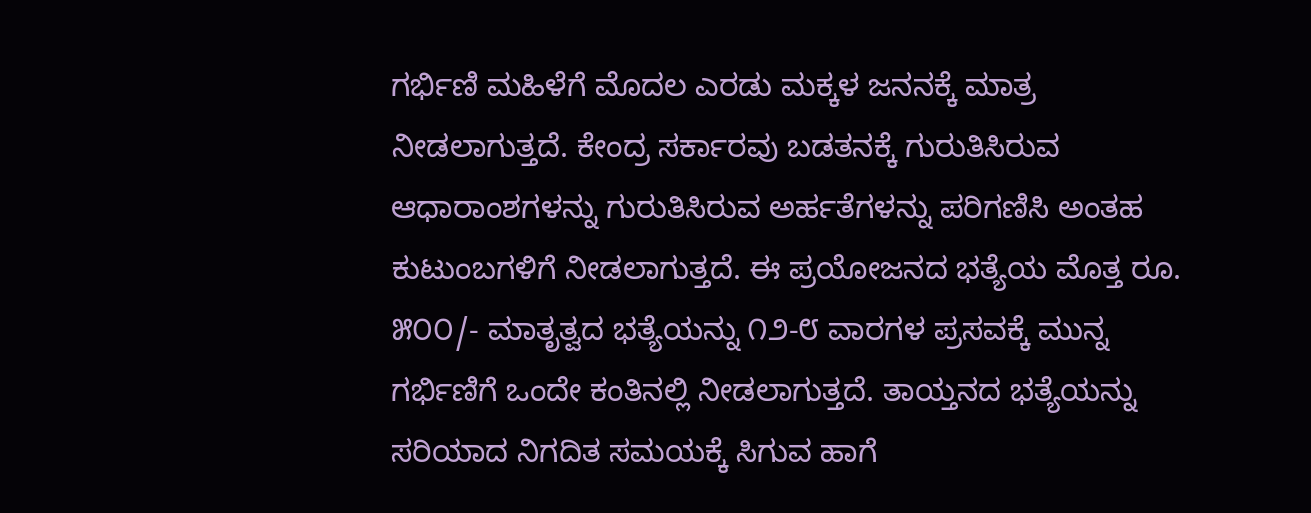ಗರ್ಭಿಣಿ ಮಹಿಳೆಗೆ ಮೊದಲ ಎರಡು ಮಕ್ಕಳ ಜನನಕ್ಕೆ ಮಾತ್ರ ನೀಡಲಾಗುತ್ತದೆ. ಕೇಂದ್ರ ಸರ್ಕಾರವು ಬಡತನಕ್ಕೆ ಗುರುತಿಸಿರುವ ಆಧಾರಾಂಶಗಳನ್ನು ಗುರುತಿಸಿರುವ ಅರ್ಹತೆಗಳನ್ನು ಪರಿಗಣಿಸಿ ಅಂತಹ ಕುಟುಂಬಗಳಿಗೆ ನೀಡಲಾಗುತ್ತದೆ. ಈ ಪ್ರಯೋಜನದ ಭತ್ಯೆಯ ಮೊತ್ತ ರೂ. ೫೦೦/- ಮಾತೃತ್ವದ ಭತ್ಯೆಯನ್ನು ೧೨-೮ ವಾರಗಳ ಪ್ರಸವಕ್ಕೆ ಮುನ್ನ ಗರ್ಭಿಣಿಗೆ ಒಂದೇ ಕಂತಿನಲ್ಲಿ ನೀಡಲಾಗುತ್ತದೆ. ತಾಯ್ತನದ ಭತ್ಯೆಯನ್ನು ಸರಿಯಾದ ನಿಗದಿತ ಸಮಯಕ್ಕೆ ಸಿಗುವ ಹಾಗೆ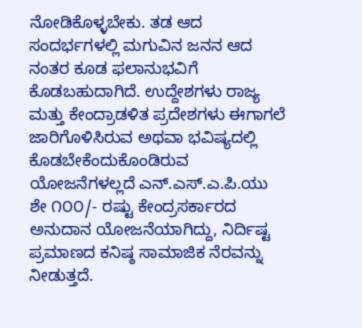ನೋಡಿಕೊಳ್ಳಬೇಕು. ತಡ ಆದ ಸಂದರ್ಭಗಳಲ್ಲಿ ಮಗುವಿನ ಜನನ ಆದ ನಂತರ ಕೂಡ ಫಲಾನುಭವಿಗೆ ಕೊಡಬಹುದಾಗಿದೆ. ಉದ್ದೇಶಗಳು ರಾಜ್ಯ ಮತ್ತು ಕೇಂದ್ರಾಡಳಿತ ಪ್ರದೇಶಗಳು ಈಗಾಗಲೆ ಜಾರಿಗೊಳಿಸಿರುವ ಅಥವಾ ಭವಿಷ್ಯದಲ್ಲಿ ಕೊಡಬೇಕೆಂದುಕೊಂಡಿರುವ ಯೋಜನೆಗಳಲ್ಲದೆ ಎನ್.ಎಸ್.ಎ.ಪಿ.ಯು ಶೇ ೧೦೦/- ರಷ್ಟು ಕೇಂದ್ರಸರ್ಕಾರದ ಅನುದಾನ ಯೋಜನೆಯಾಗಿದ್ದು, ನಿರ್ದಿಷ್ಟ ಪ್ರಮಾಣದ ಕನಿಷ್ಠ ಸಾಮಾಜಿಕ ನೆರವನ್ನು ನೀಡುತ್ತದೆ.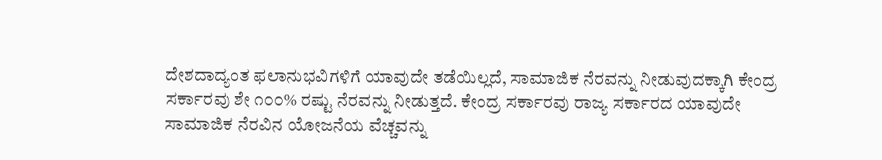ದೇಶದಾದ್ಯಂತ ಫಲಾನುಭವಿಗಳಿಗೆ ಯಾವುದೇ ತಡೆಯಿಲ್ಲದೆ, ಸಾಮಾಜಿಕ ನೆರವನ್ನು ನೀಡುವುದಕ್ಕಾಗಿ ಕೇಂದ್ರ ಸರ್ಕಾರವು ಶೇ ೧೦೦% ರಷ್ಟು ನೆರವನ್ನು ನೀಡುತ್ತದೆ. ಕೇಂದ್ರ ಸರ್ಕಾರವು ರಾಜ್ಯ ಸರ್ಕಾರದ ಯಾವುದೇ ಸಾಮಾಜಿಕ ನೆರವಿನ ಯೋಜನೆಯ ವೆಚ್ಚವನ್ನು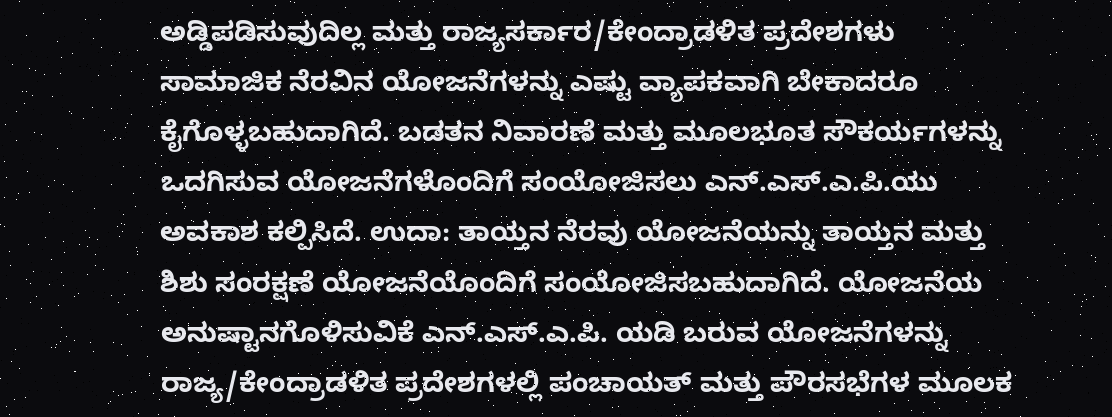ಅಡ್ಡಿಪಡಿಸುವುದಿಲ್ಲ ಮತ್ತು ರಾಜ್ಯಸರ್ಕಾರ/ಕೇಂದ್ರಾಡಳಿತ ಪ್ರದೇಶಗಳು ಸಾಮಾಜಿಕ ನೆರವಿನ ಯೋಜನೆಗಳನ್ನು ಎಷ್ಟು ವ್ಯಾಪಕವಾಗಿ ಬೇಕಾದರೂ ಕೈಗೊಳ್ಳಬಹುದಾಗಿದೆ. ಬಡತನ ನಿವಾರಣೆ ಮತ್ತು ಮೂಲಭೂತ ಸೌಕರ್ಯಗಳನ್ನು ಒದಗಿಸುವ ಯೋಜನೆಗಳೊಂದಿಗೆ ಸಂಯೋಜಿಸಲು ಎನ್.ಎಸ್.ಎ.ಪಿ.ಯು ಅವಕಾಶ ಕಲ್ಪಿಸಿದೆ. ಉದಾ: ತಾಯ್ತನ ನೆರವು ಯೋಜನೆಯನ್ನು ತಾಯ್ತನ ಮತ್ತು ಶಿಶು ಸಂರಕ್ಷಣೆ ಯೋಜನೆಯೊಂದಿಗೆ ಸಂಯೋಜಿಸಬಹುದಾಗಿದೆ. ಯೋಜನೆಯ ಅನುಷ್ಟಾನಗೊಳಿಸುವಿಕೆ ಎನ್.ಎಸ್.ಎ.ಪಿ. ಯಡಿ ಬರುವ ಯೋಜನೆಗಳನ್ನು ರಾಜ್ಯ/ಕೇಂದ್ರಾಡಳಿತ ಪ್ರದೇಶಗಳಲ್ಲಿ ಪಂಚಾಯತ್ ಮತ್ತು ಪೌರಸಭೆಗಳ ಮೂಲಕ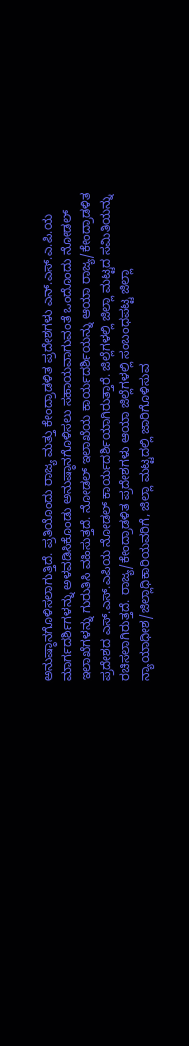ಅನುಷ್ಠಾನಗೊಳಿಸಲಾಗುತ್ತಿದೆ. ಪ್ರತಿಯೊಂದು ರಾಜ್ಯ ಮತ್ತು ಕೇಂದ್ರಾಡಳಿತ ಪ್ರದೇಶಗಳು ಎನ್.ಎಸ್.ಎ.ಪಿ.ಯ ಮಾರ್ಗದರ್ಶಿಗಳನ್ನು ಅಳವಡಿಸಿಕೊಂಡು ಅನುಷ್ಠಾನಗೊಳಿಸಲು ಸಹಾಯವಾಗುವಂತೆ ಒಂದೊಂದು ನೋಡಲ್ ಇಲಾಖೆಗಳನ್ನು ಗುರುತಿಸಿ ವಹಿಸುತ್ತದೆ. ನೋಡಲ್ ಇಲಾಖೆಯ ಕಾರ್ಯದರ್ಶಿಯನ್ನು ಆಯಾ ರಾಜ್ಯ/ಕೇಂದ್ರಾಡಳಿತ ಪ್ರದೇಶದ ಎಸ್.ಎಸ್.ಎಪಿಯ ನೋಡಲ್ ಕಾರ್ಯದರ್ಶಿಯಾಗಿರುತ್ತಾರೆ. ಜಿಲ್ಲೆಗಳಲ್ಲಿ ಜಿಲ್ಲಾ ಮಟ್ಟದ ಸಮಿತಿಯನ್ನು ರಚಿಸಲಾಗಿರುತ್ತದೆ. ರಾಜ್ಯ/ಕೇಂದ್ರಾಡಳಿತ ಪ್ರದೇಶಗಳು ಆಯಾ ಜಿಲ್ಲೆಗಳಲ್ಲಿ ಸಂಬಂಧಪಟ್ಟ ಜಿಲ್ಲಾ ನ್ಯಾಯಾಧೀಶ/ಜಿಲ್ಲಾಧಿಕಾರಿಯವರಿಗೆ, ಜಿಲ್ಲಾ ಮಟ್ಟದಲ್ಲಿ ಜಾರಿಗೊಳಿಸುವ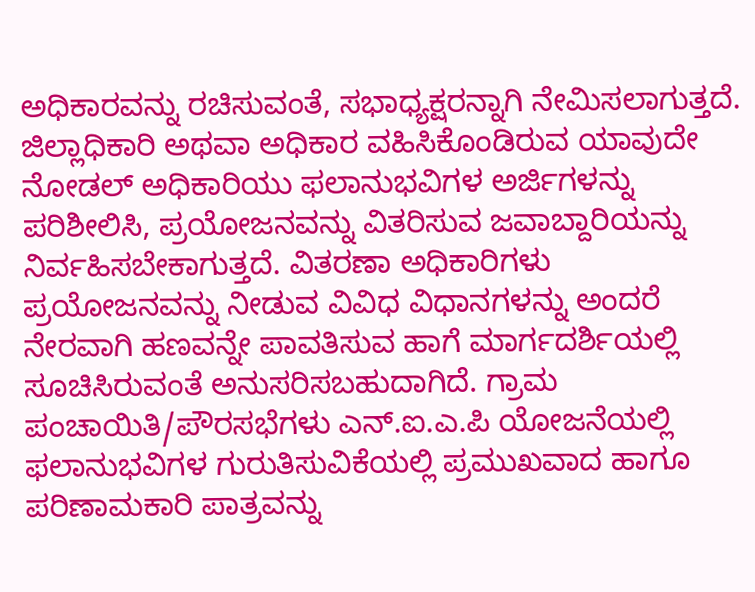ಅಧಿಕಾರವನ್ನು ರಚಿಸುವಂತೆ, ಸಭಾಧ್ಯಕ್ಷರನ್ನಾಗಿ ನೇಮಿಸಲಾಗುತ್ತದೆ. ಜಿಲ್ಲಾಧಿಕಾರಿ ಅಥವಾ ಅಧಿಕಾರ ವಹಿಸಿಕೊಂಡಿರುವ ಯಾವುದೇ ನೋಡಲ್ ಅಧಿಕಾರಿಯು ಫಲಾನುಭವಿಗಳ ಅರ್ಜಿಗಳನ್ನು ಪರಿಶೀಲಿಸಿ, ಪ್ರಯೋಜನವನ್ನು ವಿತರಿಸುವ ಜವಾಬ್ದಾರಿಯನ್ನು ನಿರ್ವಹಿಸಬೇಕಾಗುತ್ತದೆ. ವಿತರಣಾ ಅಧಿಕಾರಿಗಳು ಪ್ರಯೋಜನವನ್ನು ನೀಡುವ ವಿವಿಧ ವಿಧಾನಗಳನ್ನು ಅಂದರೆ ನೇರವಾಗಿ ಹಣವನ್ನೇ ಪಾವತಿಸುವ ಹಾಗೆ ಮಾರ್ಗದರ್ಶಿಯಲ್ಲಿ ಸೂಚಿಸಿರುವಂತೆ ಅನುಸರಿಸಬಹುದಾಗಿದೆ. ಗ್ರಾಮ ಪಂಚಾಯಿತಿ/ಪೌರಸಭೆಗಳು ಎನ್.ಐ.ಎ.ಪಿ ಯೋಜನೆಯಲ್ಲಿ ಫಲಾನುಭವಿಗಳ ಗುರುತಿಸುವಿಕೆಯಲ್ಲಿ ಪ್ರಮುಖವಾದ ಹಾಗೂ ಪರಿಣಾಮಕಾರಿ ಪಾತ್ರವನ್ನು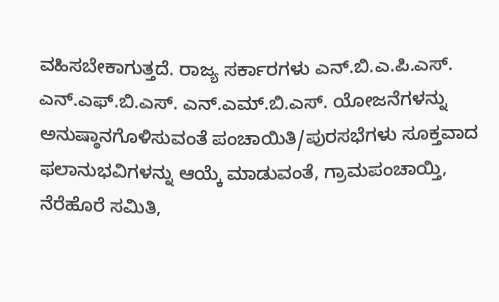ವಹಿಸಬೇಕಾಗುತ್ತದೆ. ರಾಜ್ಯ ಸರ್ಕಾರಗಳು ಎನ್.ಬಿ.ಎ.ಪಿ.ಎಸ್. ಎನ್.ಎಫ್.ಬಿ.ಎಸ್. ಎನ್.ಎಮ್.ಬಿ.ಎಸ್. ಯೋಜನೆಗಳನ್ನು ಅನುಷ್ಠಾನಗೊಳಿಸುವಂತೆ ಪಂಚಾಯಿತಿ/ಪುರಸಭೆಗಳು ಸೂಕ್ತವಾದ ಫಲಾನುಭವಿಗಳನ್ನು ಆಯ್ಕೆ ಮಾಡುವಂತೆ, ಗ್ರಾಮಪಂಚಾಯ್ತಿ, ನೆರೆಹೊರೆ ಸಮಿತಿ,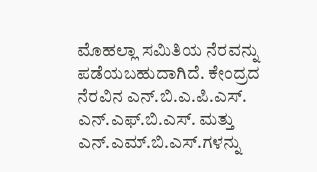ಮೊಹಲ್ಲಾ ಸಮಿತಿಯ ನೆರವನ್ನು ಪಡೆಯಬಹುದಾಗಿದೆ. ಕೇಂದ್ರದ ನೆರವಿನ ಎನ್.ಬಿ.ಎ.ಪಿ.ಎಸ್. ಎನ್.ಎಫ್.ಬಿ.ಎಸ್. ಮತ್ತು ಎನ್.ಎಮ್.ಬಿ.ಎಸ್.ಗಳನ್ನು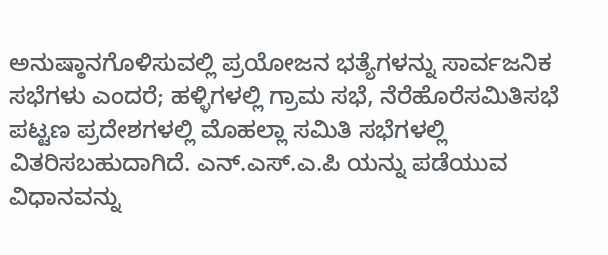ಅನುಷ್ಠಾನಗೊಳಿಸುವಲ್ಲಿ ಪ್ರಯೋಜನ ಭತ್ಯೆಗಳನ್ನು ಸಾರ್ವಜನಿಕ ಸಭೆಗಳು ಎಂದರೆ; ಹಳ್ಳಿಗಳಲ್ಲಿ ಗ್ರಾಮ ಸಭೆ, ನೆರೆಹೊರೆಸಮಿತಿಸಭೆ ಪಟ್ಟಣ ಪ್ರದೇಶಗಳಲ್ಲಿ ಮೊಹಲ್ಲಾ ಸಮಿತಿ ಸಭೆಗಳಲ್ಲಿ ವಿತರಿಸಬಹುದಾಗಿದೆ. ಎನ್.ಎಸ್.ಎ.ಪಿ ಯನ್ನು ಪಡೆಯುವ ವಿಧಾನವನ್ನು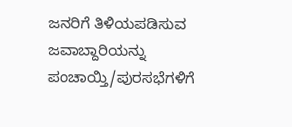ಜನರಿಗೆ ತಿಳಿಯಪಡಿಸುವ ಜವಾಬ್ದಾರಿಯನ್ನು ಪಂಚಾಯ್ತಿ/ಪುರಸಭೆಗಳಿಗೆ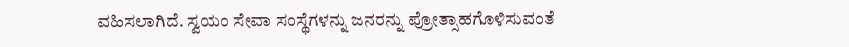ವಹಿಸಲಾಗಿದೆ. ಸ್ವಯಂ ಸೇವಾ ಸಂಸ್ಥೆಗಳನ್ನು ಜನರನ್ನು ಪ್ರೋತ್ಸಾಹಗೊಳಿಸುವಂತೆ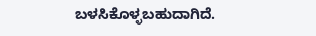ಬಳಸಿಕೊಳ್ಳಬಹುದಾಗಿದೆ.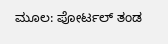ಮೂಲ: ಪೋರ್ಟಲ್ ತಂಡ